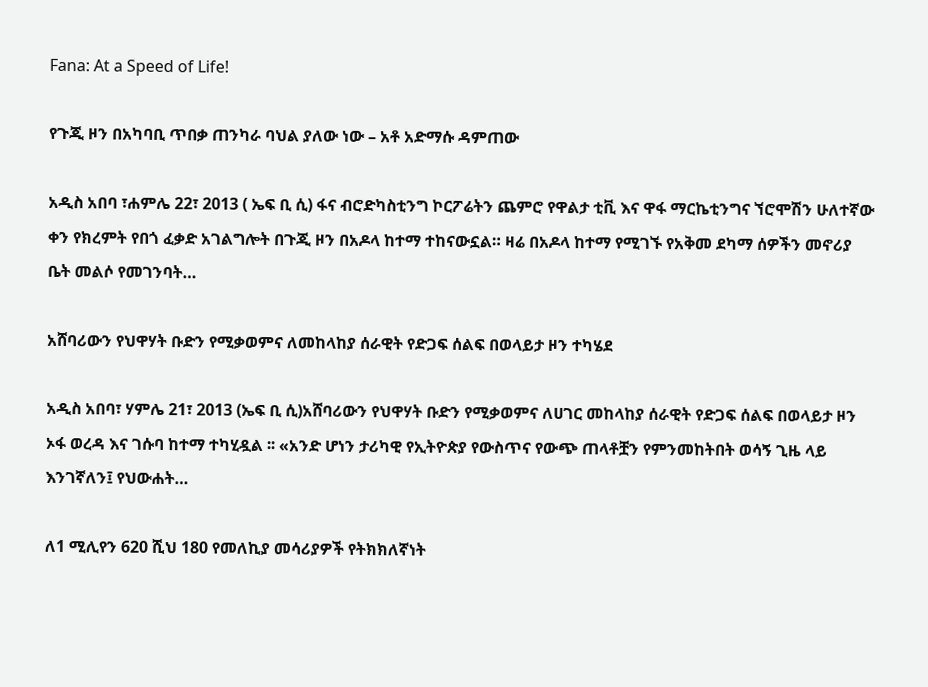Fana: At a Speed of Life!

የጉጂ ዞን በአካባቢ ጥበቃ ጠንካራ ባህል ያለው ነው – አቶ አድማሱ ዳምጠው

አዲስ አበባ ፣ሐምሌ 22፣ 2013 ( ኤፍ ቢ ሲ) ፋና ብሮድካስቲንግ ኮርፖሬትን ጨምሮ የዋልታ ቲቪ እና ዋፋ ማርኬቲንግና ኘሮሞሽን ሁለተኛው ቀን የክረምት የበጎ ፈቃድ አገልግሎት በጉጂ ዞን በአዶላ ከተማ ተከናውኗል። ዛሬ በአዶላ ከተማ የሚገኙ የአቅመ ደካማ ሰዎችን መኖሪያ ቤት መልሶ የመገንባት…

አሸባሪውን የህዋሃት ቡድን የሚቃወምና ለመከላከያ ሰራዊት የድጋፍ ሰልፍ በወላይታ ዞን ተካሄደ

አዲስ አበባ፣ ሃምሌ 21፣ 2013 (ኤፍ ቢ ሲ)አሸባሪውን የህዋሃት ቡድን የሚቃወምና ለሀገር መከላከያ ሰራዊት የድጋፍ ሰልፍ በወላይታ ዞን ኦፋ ወረዳ እና ገሱባ ከተማ ተካሂዷል ፡፡ «አንድ ሆነን ታሪካዊ የኢትዮጵያ የውስጥና የውጭ ጠላቶቿን የምንመከትበት ወሳኝ ጊዜ ላይ እንገኛለን፤ የህውሐት…

ለ1 ሚሊየን 620 ሺህ 180 የመለኪያ መሳሪያዎች የትክክለኛነት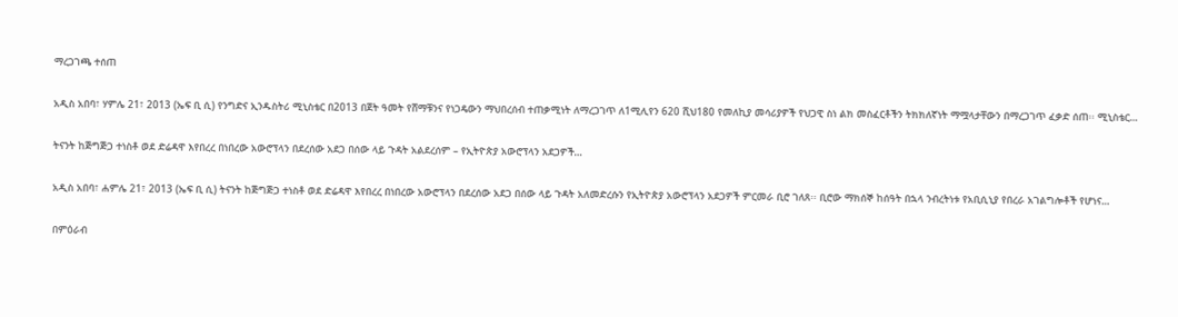ማረጋገጫ ተሰጠ

አዲስ አበባ፣ ሃምሌ 21፣ 2013 (ኤፍ ቢ ሲ) የንግድና ኢንዱስትሪ ሚኒስቴር በ2013 በጀት ዓመት የሸማቹንና የነጋዴውን ማህበረሰብ ተጠቃሚነት ለማረጋገጥ ለ1ሚሊየን 620 ሺህ180 የመለኪያ መሳሪያዎች የህጋዊ ስነ ልክ መስፈርቶችን ትክክለኛነት ማሟላታቸውን በማረጋገጥ ፈቃድ ሰጠ፡፡ ሚኒስቴር…

ትናንት ከጅግጅጋ ተነስቶ ወደ ድሬዳዋ እየበረረ በነበረው አውሮፕላን በደረሰው አደጋ በሰው ላይ ጉዳት አልደረሰም – የኢትዮጵያ አውሮፕላን አደጋዎች…

አዲስ አበባ፣ ሐምሌ 21፣ 2013 (ኤፍ ቢ ሲ) ትናንት ከጅግጅጋ ተነስቶ ወደ ድሬዳዋ እየበረረ በነበረው አውሮፕላን በደረሰው አደጋ በሰው ላይ ጉዳት አለመድረሱን የኢትዮጵያ አውሮፕላን አደጋዎች ምርመራ ቢሮ ገለጸ፡፡ ቢሮው ማክሰኞ ከሰዓት በኋላ ንብረትነቱ የአቢሲኒያ የበረራ አገልግሎቶች የሆነና…

በምዕራብ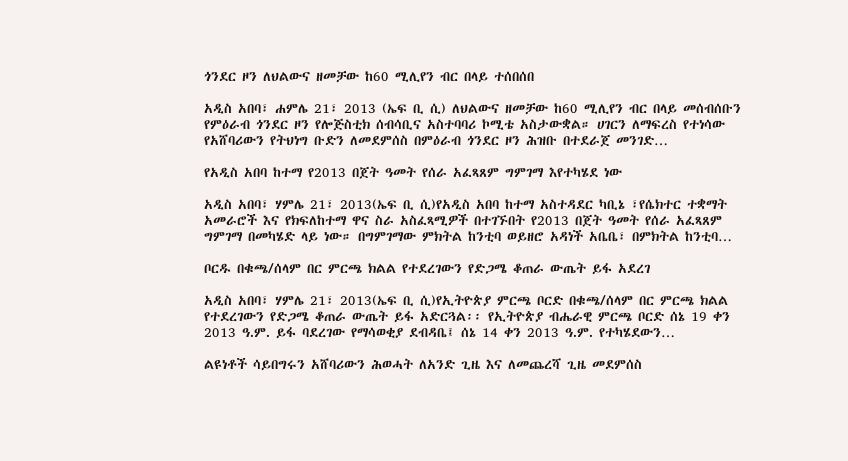ጎንደር ዞን ለህልውና ዘመቻው ከ60 ሚሊየን ብር በላይ ተሰበሰበ

አዲስ አበባ፣ ሐምሌ 21፣ 2013 (ኤፍ ቢ ሲ) ለህልውና ዘመቻው ከ60 ሚሊየን ብር በላይ መሰብሰቡን የምዕራብ ጎንደር ዞን የሎጅስቲክ ሰብሳቢና አስተባባሪ ኮሚቴ አስታውቋል። ሀገርን ለማፍረስ የተነሳው የአሸባሪውን የትህነግ ቡድን ለመደምሰስ በምዕራብ ጎንደር ዞን ሕዝቡ በተደራጀ መንገድ…

የአዲስ አበባ ከተማ የ2013 በጀት ዓመት የሰራ አፈጻጸም ግምገማ እየተካሄደ ነው

አዲስ አበባ፣ ሃምሌ 21፣ 2013(ኤፍ ቢ ሲ)የአዲስ አበባ ከተማ አስተዳደር ካቢኔ ፣የሴክተር ተቋማት አመራሮች እና የክፍለከተማ ዋና ስራ አስፈጻሚዎች በተገኙበት የ2013 በጀት ዓመት የሰራ አፈጻጸም ግምገማ በመካሄድ ላይ ነው። በግምገማው ምክትል ከንቲባ ወይዘሮ አዳነች አቤቤ፣ በምክትል ከንቲባ…

ቦርዱ በቁጫ/ሰላም በር ምርጫ ክልል የተደረገውን የድጋሜ ቆጠራ ውጤት ይፋ አደረገ

አዲስ አበባ፣ ሃምሌ 21፣ 2013(ኤፍ ቢ ሲ)የኢትዮጵያ ምርጫ ቦርድ በቁጫ/ሰላም በር ምርጫ ክልል የተደረገውን የድጋሜ ቆጠራ ውጤት ይፋ አድርጓል፡፡ የኢትዮጵያ ብሔራዊ ምርጫ ቦርድ ሰኔ 19 ቀን 2013 ዓ.ም. ይፋ ባደረገው የማሳወቂያ ደብዳቤ፤ ሰኔ 14 ቀን 2013 ዓ.ም. የተካሄደውን…

ልዩነቶች ሳይበግሩን አሸባሪውን ሕወሓት ለአንድ ጊዜ እና ለመጨረሻ ጊዜ መደምሰስ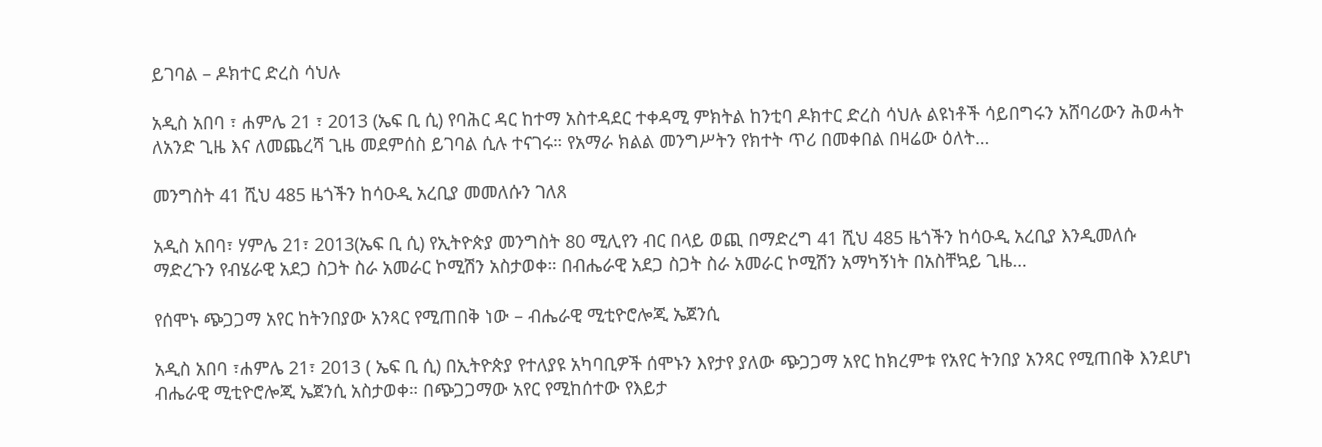ይገባል – ዶክተር ድረስ ሳህሉ

አዲስ አበባ ፣ ሐምሌ 21 ፣ 2013 (ኤፍ ቢ ሲ) የባሕር ዳር ከተማ አስተዳደር ተቀዳሚ ምክትል ከንቲባ ዶክተር ድረስ ሳህሉ ልዩነቶች ሳይበግሩን አሸባሪውን ሕወሓት ለአንድ ጊዜ እና ለመጨረሻ ጊዜ መደምሰስ ይገባል ሲሉ ተናገሩ። የአማራ ክልል መንግሥትን የክተት ጥሪ በመቀበል በዛሬው ዕለት…

መንግስት 41 ሺህ 485 ዜጎችን ከሳዑዲ አረቢያ መመለሱን ገለጸ

አዲስ አበባ፣ ሃምሌ 21፣ 2013(ኤፍ ቢ ሲ) የኢትዮጵያ መንግስት 80 ሚሊየን ብር በላይ ወጪ በማድረግ 41 ሺህ 485 ዜጎችን ከሳዑዲ አረቢያ እንዲመለሱ ማድረጉን የብሄራዊ አደጋ ስጋት ስራ አመራር ኮሚሽን አስታወቀ። በብሔራዊ አደጋ ስጋት ስራ አመራር ኮሚሽን አማካኝነት በአስቸኳይ ጊዜ…

የሰሞኑ ጭጋጋማ አየር ከትንበያው አንጻር የሚጠበቅ ነው – ብሔራዊ ሚቲዮሮሎጂ ኤጀንሲ

አዲስ አበባ ፣ሐምሌ 21፣ 2013 ( ኤፍ ቢ ሲ) በኢትዮጵያ የተለያዩ አካባቢዎች ሰሞኑን እየታየ ያለው ጭጋጋማ አየር ከክረምቱ የአየር ትንበያ አንጻር የሚጠበቅ እንደሆነ ብሔራዊ ሚቲዮሮሎጂ ኤጀንሲ አስታወቀ። በጭጋጋማው አየር የሚከሰተው የእይታ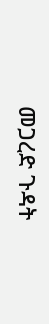መጋረድ ጉዳት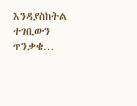እንዳያስከትል ተገቢውን ጥንቃቄ…